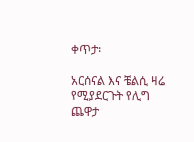ቀጥታ፡

አርሰናል እና ቼልሲ ዛሬ የሚያደርጉት የሊግ ጨዋታ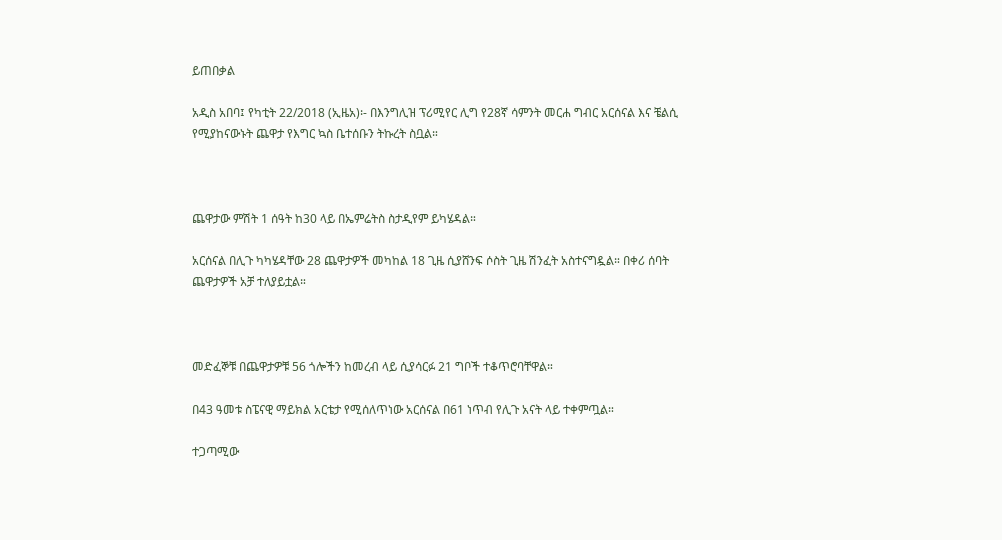ይጠበቃል

አዲስ አበባ፤ የካቲት 22/2018 (ኢዜአ)፡- በእንግሊዝ ፕሪሚየር ሊግ የ28ኛ ሳምንት መርሐ ግብር አርሰናል እና ቼልሲ የሚያከናውኑት ጨዋታ የእግር ኳስ ቤተሰቡን ትኩረት ስቧል።



ጨዋታው ምሽት 1 ሰዓት ከ30 ላይ በኤምሬትስ ስታዲየም ይካሄዳል።

አርሰናል በሊጉ ካካሄዳቸው 28 ጨዋታዎች መካከል 18 ጊዜ ሲያሸንፍ ሶስት ጊዜ ሽንፈት አስተናግዷል። በቀሪ ሰባት ጨዋታዎች አቻ ተለያይቷል።



መድፈኞቹ በጨዋታዎቹ 56 ጎሎችን ከመረብ ላይ ሲያሳርፉ 21 ግቦች ተቆጥሮባቸዋል።

በ43 ዓመቱ ስፔናዊ ማይክል አርቴታ የሚሰለጥነው አርሰናል በ61 ነጥብ የሊጉ አናት ላይ ተቀምጧል።

ተጋጣሚው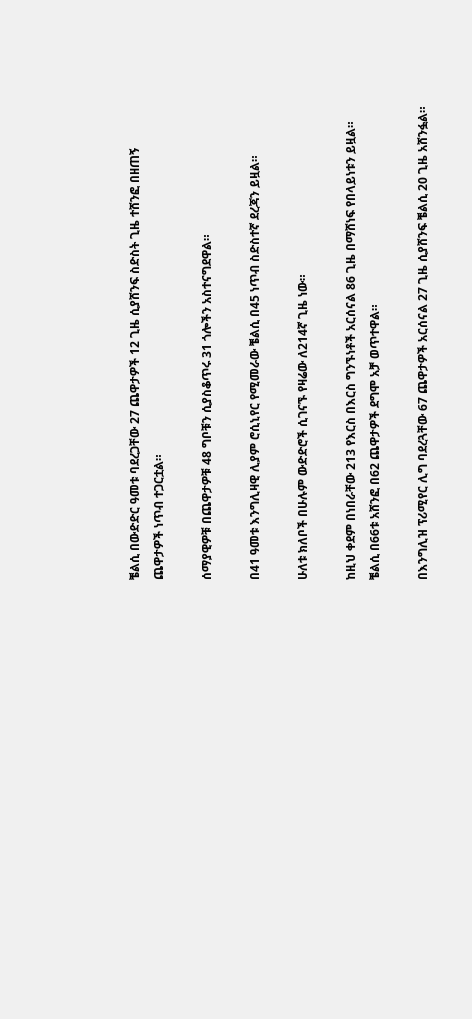ቼልሲ በውድድር ዓመቱ ባደረጋቸው 27 ጨዋታዎች 12 ጊዜ ሲያሸንፍ ስድስት ጊዜ ተሸንፎ በዘጠኝ ጨዋታዎች ነጥብ ተጋርቷል።

ሰማያዊዎቹ በጨዋታዎቹ 48 ግቦቹን ሲያስቆጥሩ 31 ጎሎችን አስተናግደዋል።

በ41 ዓመቱ እንግሊዛዊ ሊያም ሮሲኒየር የሚመራው ቼልሲ በ45 ነጥብ ስድስተኛ ደረጃን ይዟል።

ሁለቱ ክለቦች በሁሉም ውድድሮች ሲገናኙ የዛሬው ለ214ኛ ጊዜ ነው።

ከዚህ ቀደም በነበራቸው 213 የእርስ በእርስ ግንኙነቶች አርሰናል 86 ጊዜ በማሸነፍ የበላይነቱን ይዟል። ቼልሲ በ66ቱ አሸንፎ በ62 ጨዋታዎች ደግሞ አቻ ወጥተዋል።

በእንግሊዝ ፕሪሚየር ሊግ ባደረጓቸው 67 ጨዋታዎች አርሰናል 27 ጊዜ ሲያሸንፍ ቼልሲ 20 ጊዜ አሸንፏል።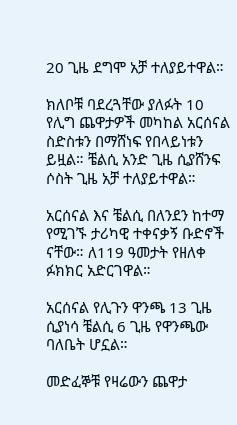20 ጊዜ ደግሞ አቻ ተለያይተዋል።

ክለቦቹ ባደረጓቸው ያለፉት 10 የሊግ ጨዋታዎች መካከል አርሰናል ስድስቱን በማሸነፍ የበላይነቱን ይዟል። ቼልሲ አንድ ጊዜ ሲያሸንፍ ሶስት ጊዜ አቻ ተለያይተዋል።

አርሰናል እና ቼልሲ በለንደን ከተማ የሚገኙ ታሪካዊ ተቀናቃኝ ቡድኖች ናቸው። ለ119 ዓመታት የዘለቀ ፉክክር አድርገዋል።

አርሰናል የሊጉን ዋንጫ 13 ጊዜ ሲያነሳ ቼልሲ 6 ጊዜ የዋንጫው ባለቤት ሆኗል።

መድፈኞቹ የዛሬውን ጨዋታ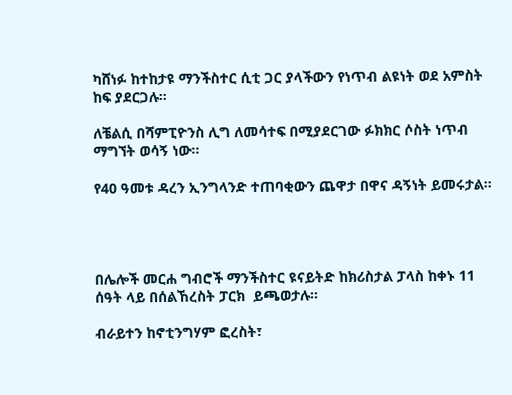ካሸነፉ ከተከታዩ ማንችስተር ሲቲ ጋር ያላችውን የነጥብ ልዩነት ወደ አምስት ከፍ ያደርጋሉ።

ለቼልሲ በሻምፒዮንስ ሊግ ለመሳተፍ በሚያደርገው ፉክክር ሶስት ነጥብ ማግኘት ወሳኝ ነው።

የ40 ዓመቱ ዳረን ኢንግላንድ ተጠባቂውን ጨዋታ በዋና ዳኝነት ይመሩታል።




በሌሎች መርሐ ግብሮች ማንችስተር ዩናይትድ ከክሪስታል ፓላስ ከቀኑ 11 ሰዓት ላይ በሰልኸረስት ፓርክ  ይጫወታሉ።

ብራይተን ከኖቲንግሃም ፎረስት፣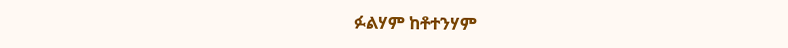ፉልሃም ከቶተንሃም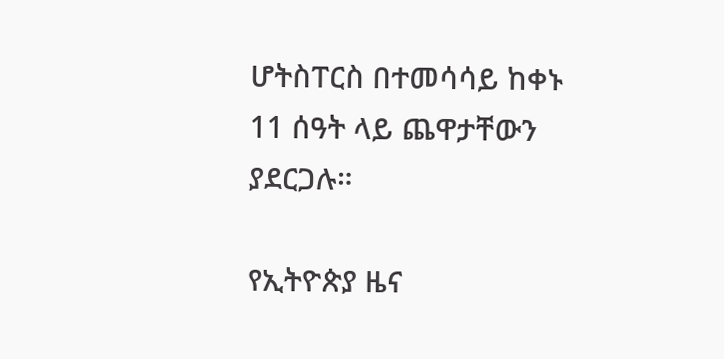ሆትስፐርስ በተመሳሳይ ከቀኑ 11 ሰዓት ላይ ጨዋታቸውን ያደርጋሉ።

የኢትዮጵያ ዜና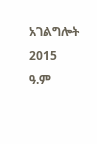አገልግሎት
2015
ዓ.ም